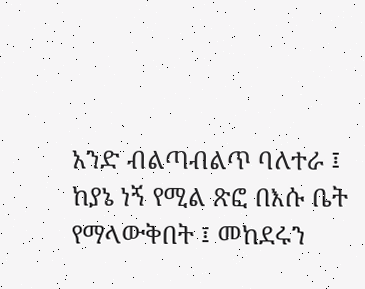አንድ ብልጣብልጥ ባለተራ ፤ ከያኔ ነኝ የሚል ጽፎ በእሱ ቤት የማላውቅበት ፤ መከደሩን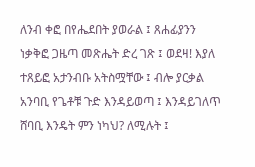ለንብ ቀፎ በየሔደበት ያወራል ፤ ጸሐፊያንን ነቃቅፎ ጋዜጣ መጽሔት ድረ ገጽ ፤ ወደዛ! እያለ ተጸይፎ አታንብቡ አትስሟቸው ፤ ብሎ ያርቃል አንባቢ የጌቶቹ ጉድ እንዳይወጣ ፤ እንዳይገለጥ ሸባቢ እንዴት ምን ነካህ? ለሚሉት ፤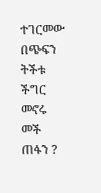ተገርመው በጭፍን ትችቱ ችግር መኖሩ መች ጠፋን ?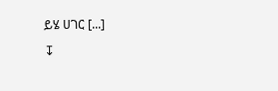ይሄ ሀገር [...]
↧